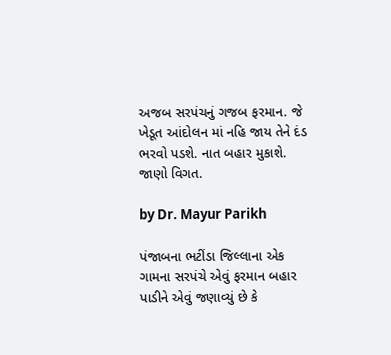અજબ સરપંચનું ગજબ ફરમાન. જે ખેડૂત આંદોલન માં નહિ જાય તેને દંડ ભરવો પડશે. નાત બહાર મુકાશે. જાણો વિગત.

by Dr. Mayur Parikh

પંજાબના ભટીંડા જિલ્લાના એક ગામના સરપંચે એવું ફરમાન બહાર પાડીને એવું જણાવ્યું છે કે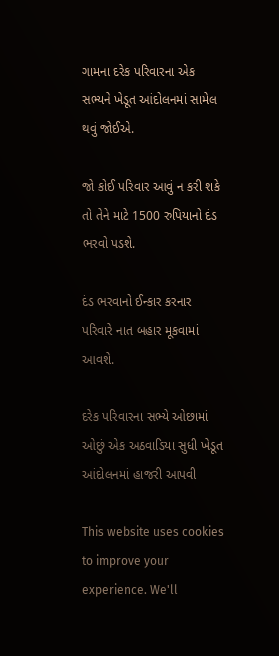ગામના દરેક પરિવારના એક સભ્યને ખેડૂત આંદોલનમાં સામેલ થવું જોઈએ.

જો કોઈ પરિવાર આવું ન કરી શકે તો તેને માટે 1500 રુપિયાનો દંડ ભરવો પડશે.

દંડ ભરવાનો ઈન્કાર કરનાર પરિવારે નાત બહાર મૂકવામાં આવશે.

દરેક પરિવારના સભ્યે ઓછામાં ઓછું એક અઠવાડિયા સુધી ખેડૂત આંદોલનમાં હાજરી આપવી

This website uses cookies to improve your experience. We'll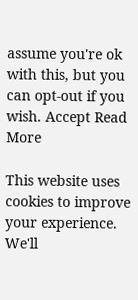assume you're ok with this, but you can opt-out if you wish. Accept Read More

This website uses cookies to improve your experience. We'll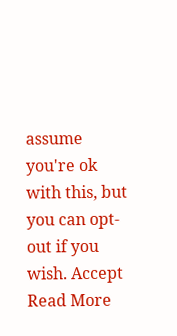assume you're ok with this, but you can opt-out if you wish. Accept Read More